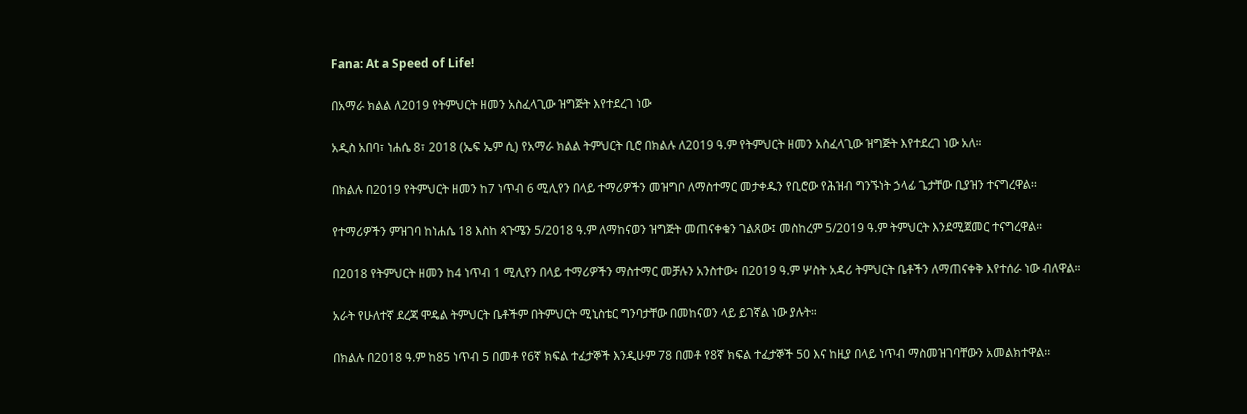Fana: At a Speed of Life!

በአማራ ክልል ለ2019 የትምህርት ዘመን አስፈላጊው ዝግጅት እየተደረገ ነው

አዲስ አበባ፣ ነሐሴ 8፣ 2018 (ኤፍ ኤም ሲ) የአማራ ክልል ትምህርት ቢሮ በክልሉ ለ2019 ዓ.ም የትምህርት ዘመን አስፈላጊው ዝግጅት እየተደረገ ነው አለ።

በክልሉ በ2019 የትምህርት ዘመን ከ7 ነጥብ 6 ሚሊየን በላይ ተማሪዎችን መዝግቦ ለማስተማር መታቀዱን የቢሮው የሕዝብ ግንኙነት ኃላፊ ጌታቸው ቢያዝን ተናግረዋል፡፡

የተማሪዎችን ምዝገባ ከነሐሴ 18 እስከ ጳጉሜን 5/2018 ዓ.ም ለማከናወን ዝግጅት መጠናቀቁን ገልጸው፤ መስከረም 5/2019 ዓ.ም ትምህርት እንደሚጀመር ተናግረዋል።

በ2018 የትምህርት ዘመን ከ4 ነጥብ 1 ሚሊየን በላይ ተማሪዎችን ማስተማር መቻሉን አንስተው፥ በ2019 ዓ.ም ሦስት አዳሪ ትምህርት ቤቶችን ለማጠናቀቅ እየተሰራ ነው ብለዋል።

አራት የሁለተኛ ደረጃ ሞዴል ትምህርት ቤቶችም በትምህርት ሚኒስቴር ግንባታቸው በመከናወን ላይ ይገኛል ነው ያሉት።

በክልሉ በ2018 ዓ.ም ከ85 ነጥብ 5 በመቶ የ6ኛ ክፍል ተፈታኞች እንዲሁም 78 በመቶ የ8ኛ ክፍል ተፈታኞች 50 እና ከዚያ በላይ ነጥብ ማስመዝገባቸውን አመልክተዋል፡፡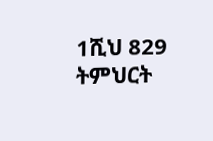1ሺህ 829 ትምህርት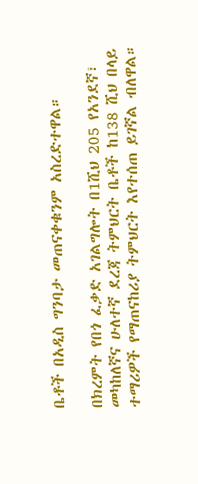ቤቶች በአዲስ ግንባታ መጠናቀቁንም አስረድተዋል።

በክረምት የበጎ ፈቃድ አገልግሎት በ1ሺህ 205 የአንደኛ፣ መካከለኛና ሁለተኛ ደረጃ ትምህርት ቤቶች ከ138 ሺህ በላይ ተማሪዎች የማጠናከሪያ ትምህርት እየተሰጠ ይገኛል ብለዋል።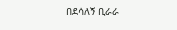በደሳለኝ ቢራራ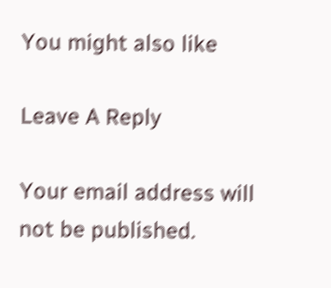You might also like

Leave A Reply

Your email address will not be published.